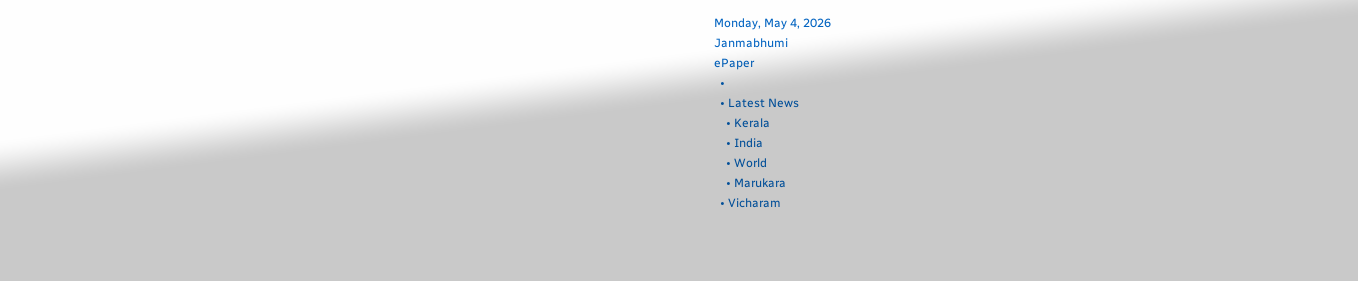Monday, May 4, 2026
Janmabhumi
ePaper
  •
  • Latest News
    • Kerala
    • India
    • World
    • Marukara
  • Vicharam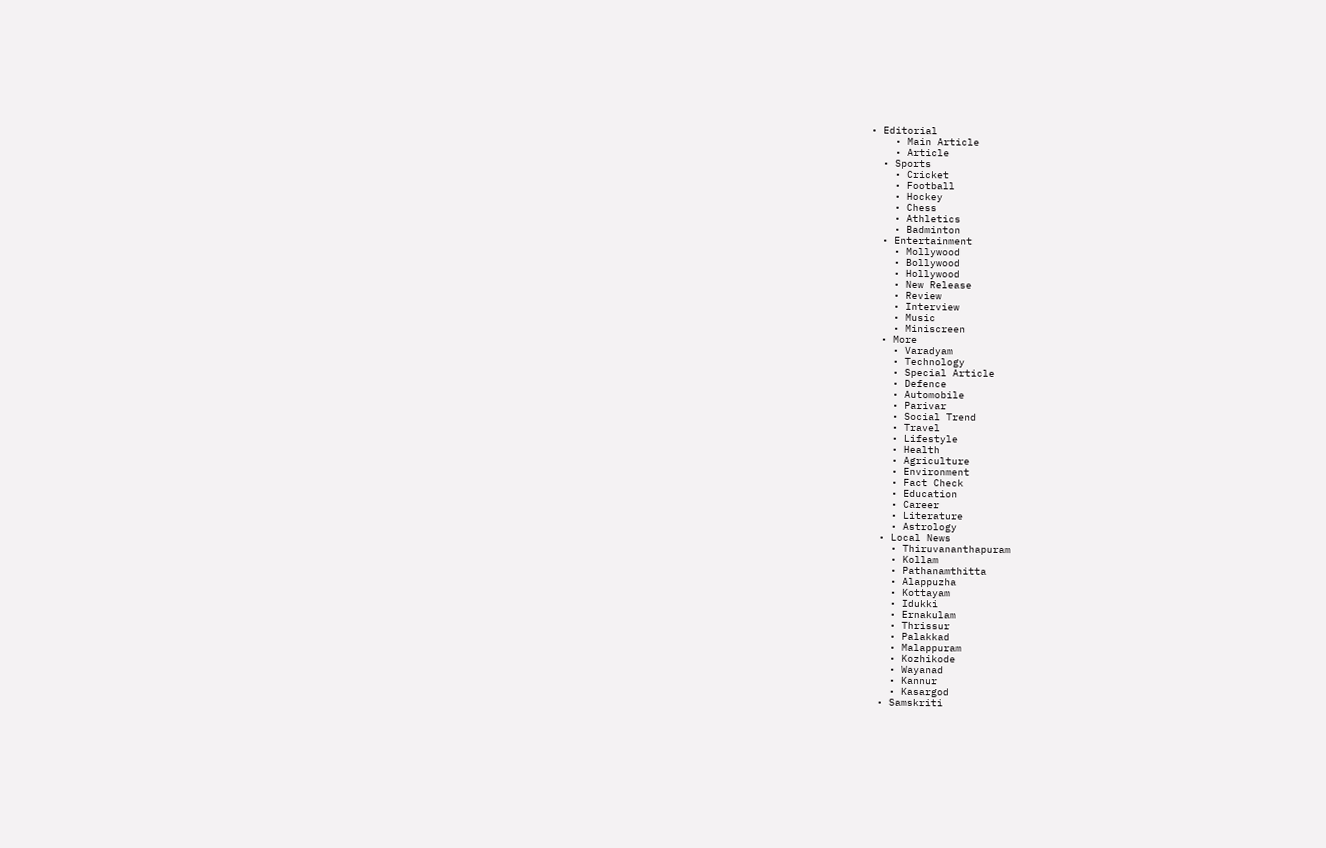• Editorial
    • Main Article
    • Article
  • Sports
    • Cricket
    • Football
    • Hockey
    • Chess
    • Athletics
    • Badminton
  • Entertainment
    • Mollywood
    • Bollywood
    • Hollywood
    • New Release
    • Review
    • Interview
    • Music
    • Miniscreen
  • More
    • Varadyam
    • Technology
    • Special Article
    • Defence
    • Automobile
    • Parivar
    • Social Trend
    • Travel
    • Lifestyle
    • Health
    • Agriculture
    • Environment
    • Fact Check
    • Education
    • Career
    • Literature
    • Astrology
  • Local News
    • Thiruvananthapuram
    • Kollam
    • Pathanamthitta
    • Alappuzha
    • Kottayam
    • Idukki
    • Ernakulam
    • Thrissur
    • Palakkad
    • Malappuram
    • Kozhikode
    • Wayanad
    • Kannur
    • Kasargod
  • Samskriti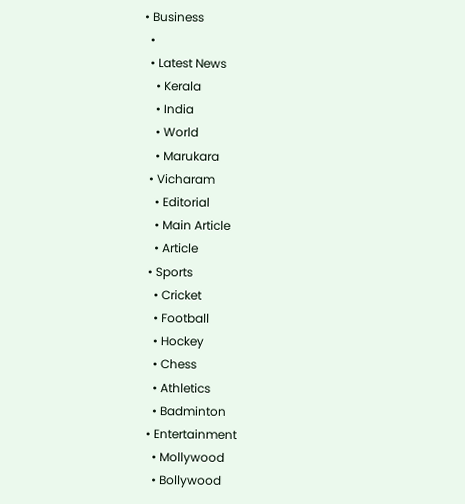• Business
  •
  • Latest News
    • Kerala
    • India
    • World
    • Marukara
  • Vicharam
    • Editorial
    • Main Article
    • Article
  • Sports
    • Cricket
    • Football
    • Hockey
    • Chess
    • Athletics
    • Badminton
  • Entertainment
    • Mollywood
    • Bollywood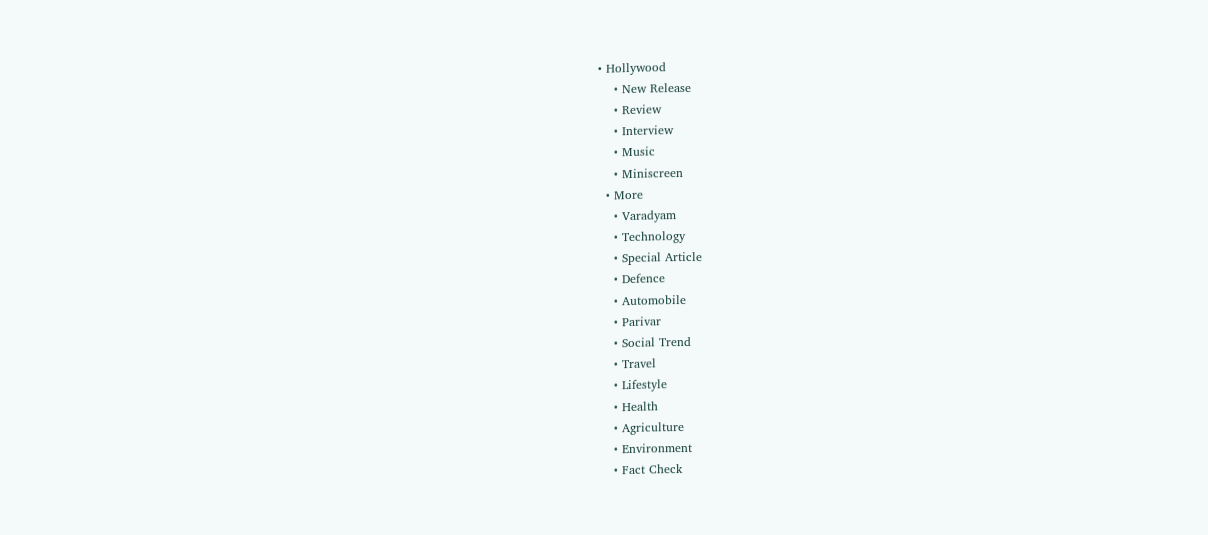• Hollywood
    • New Release
    • Review
    • Interview
    • Music
    • Miniscreen
  • More
    • Varadyam
    • Technology
    • Special Article
    • Defence
    • Automobile
    • Parivar
    • Social Trend
    • Travel
    • Lifestyle
    • Health
    • Agriculture
    • Environment
    • Fact Check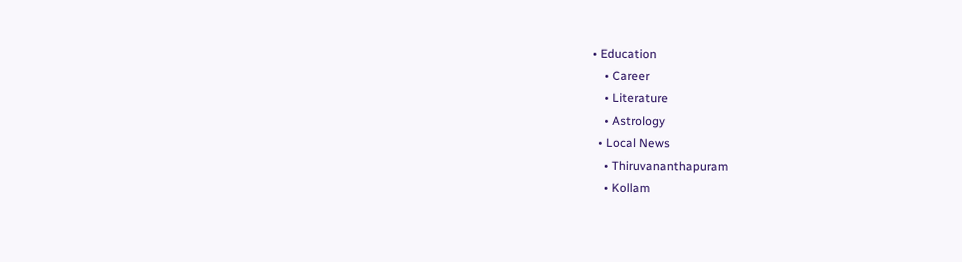• Education
    • Career
    • Literature
    • Astrology
  • Local News
    • Thiruvananthapuram
    • Kollam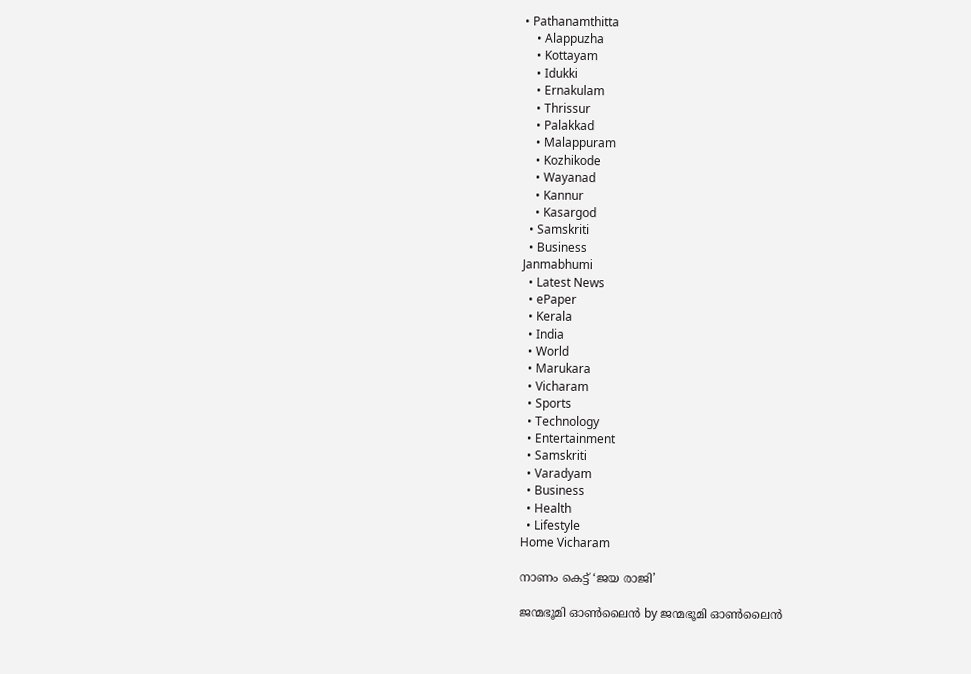• Pathanamthitta
    • Alappuzha
    • Kottayam
    • Idukki
    • Ernakulam
    • Thrissur
    • Palakkad
    • Malappuram
    • Kozhikode
    • Wayanad
    • Kannur
    • Kasargod
  • Samskriti
  • Business
Janmabhumi
  • Latest News
  • ePaper
  • Kerala
  • India
  • World
  • Marukara
  • Vicharam
  • Sports
  • Technology
  • Entertainment
  • Samskriti
  • Varadyam
  • Business
  • Health
  • Lifestyle
Home Vicharam

നാണം കെട്ട് ‘ജയ രാജി’

ജന്മഭൂമി ഓണ്‍ലൈന്‍ by ജന്മഭൂമി ഓണ്‍ലൈന്‍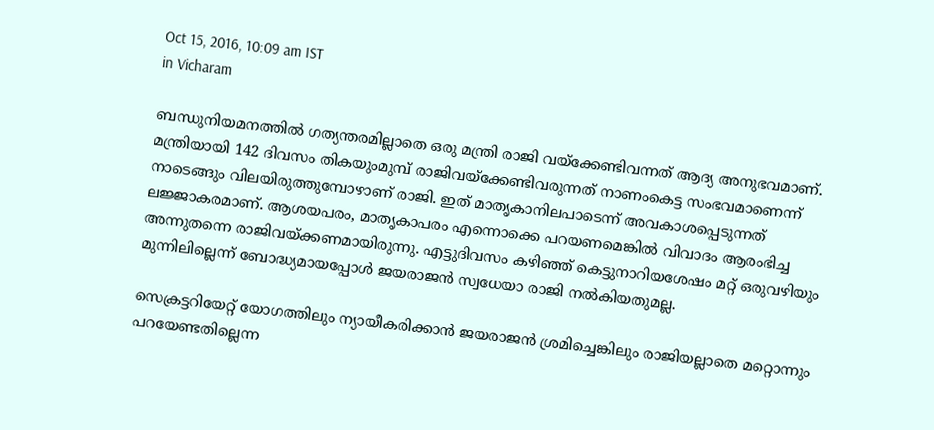Oct 15, 2016, 10:09 am IST
in Vicharam

ബന്ധുനിയമനത്തില്‍ ഗത്യന്തരമില്ലാതെ ഒരു മന്ത്രി രാജി വയ്‌ക്കേണ്ടിവന്നത് ആദ്യ അനുഭവമാണ്. മന്ത്രിയായി 142 ദിവസം തികയുംമുമ്പ് രാജിവയ്‌ക്കേണ്ടിവരുന്നത് നാണംകെട്ട സംഭവമാണെന്ന് നാടെങ്ങും വിലയിരുത്തുമ്പോഴാണ് രാജി. ഇത് മാതൃകാനിലപാടെന്ന് അവകാശപ്പെടുന്നത് ലജ്ജാകരമാണ്. ആശയപരം, മാതൃകാപരം എന്നൊക്കെ പറയണമെങ്കില്‍ വിവാദം ആരംഭിച്ച അന്നുതന്നെ രാജിവയ്‌ക്കണമായിരുന്നു. എട്ടുദിവസം കഴിഞ്ഞ് കെട്ടുനാറിയശേഷം മറ്റ് ഒരുവഴിയും മുന്നിലില്ലെന്ന് ബോദ്ധ്യമായപ്പോള്‍ ജയരാജന്‍ സ്വധേയാ രാജി നല്‍കിയതുമല്ല.

സെക്രട്ടറിയേറ്റ് യോഗത്തിലും ന്യായീകരിക്കാന്‍ ജയരാജന്‍ ശ്രമിച്ചെങ്കിലും രാജിയല്ലാതെ മറ്റൊന്നും പറയേണ്ടതില്ലെന്ന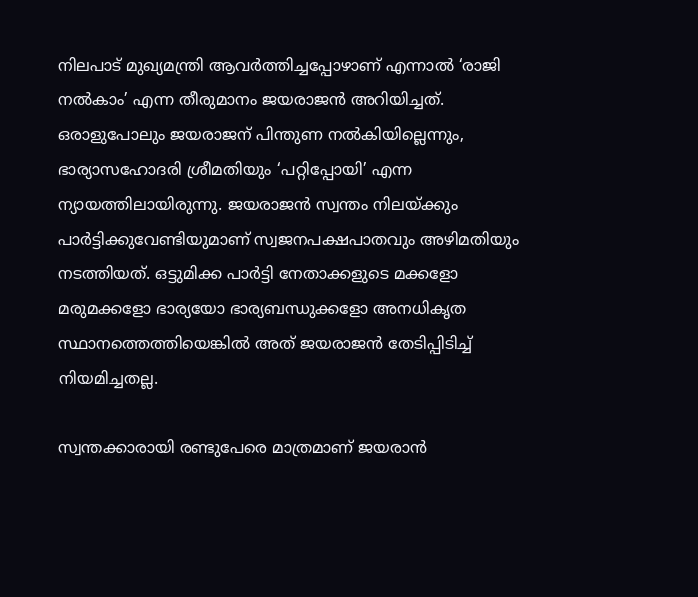നിലപാട് മുഖ്യമന്ത്രി ആവര്‍ത്തിച്ചപ്പോഴാണ് എന്നാല്‍ ‘രാജി നല്‍കാം’ എന്ന തീരുമാനം ജയരാജന്‍ അറിയിച്ചത്. ഒരാളുപോലും ജയരാജന് പിന്തുണ നല്‍കിയില്ലെന്നും, ഭാര്യാസഹോദരി ശ്രീമതിയും ‘പറ്റിപ്പോയി’ എന്ന ന്യായത്തിലായിരുന്നു. ജയരാജന്‍ സ്വന്തം നിലയ്‌ക്കും പാര്‍ട്ടിക്കുവേണ്ടിയുമാണ് സ്വജനപക്ഷപാതവും അഴിമതിയും നടത്തിയത്. ഒട്ടുമിക്ക പാര്‍ട്ടി നേതാക്കളുടെ മക്കളോ മരുമക്കളോ ഭാര്യയോ ഭാര്യബന്ധുക്കളോ അനധികൃത സ്ഥാനത്തെത്തിയെങ്കില്‍ അത് ജയരാജന്‍ തേടിപ്പിടിച്ച് നിയമിച്ചതല്ല.

സ്വന്തക്കാരായി രണ്ടുപേരെ മാത്രമാണ് ജയരാന്‍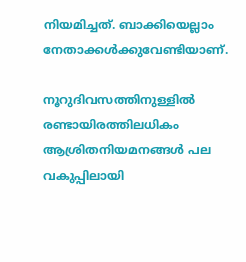നിയമിച്ചത്. ബാക്കിയെല്ലാം നേതാക്കള്‍ക്കുവേണ്ടിയാണ്.

നൂറുദിവസത്തിനുള്ളില്‍ രണ്ടായിരത്തിലധികം ആശ്രിതനിയമനങ്ങള്‍ പല വകുപ്പിലായി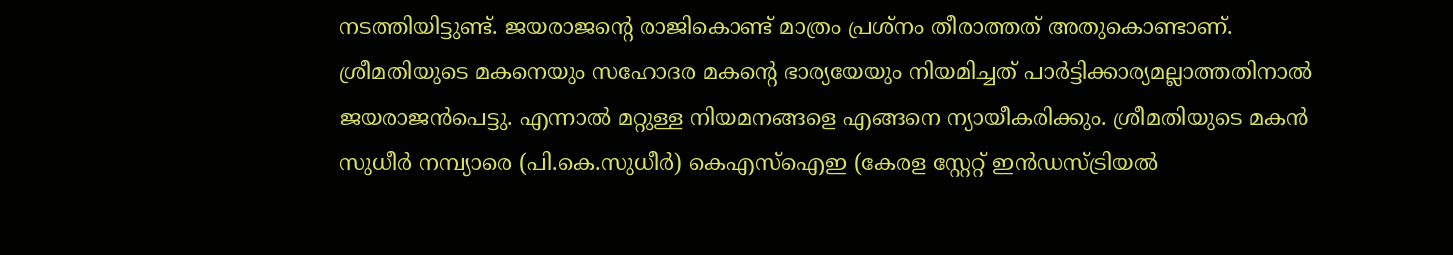നടത്തിയിട്ടുണ്ട്. ജയരാജന്റെ രാജികൊണ്ട് മാത്രം പ്രശ്‌നം തീരാത്തത് അതുകൊണ്ടാണ്. ശ്രീമതിയുടെ മകനെയും സഹോദര മകന്റെ ഭാര്യയേയും നിയമിച്ചത് പാര്‍ട്ടിക്കാര്യമല്ലാത്തതിനാല്‍ ജയരാജന്‍പെട്ടു. എന്നാല്‍ മറ്റുള്ള നിയമനങ്ങളെ എങ്ങനെ ന്യായീകരിക്കും. ശ്രീമതിയുടെ മകന്‍ സുധീര്‍ നമ്പ്യാരെ (പി.കെ.സുധീര്‍) കെഎസ്‌ഐഇ (കേരള സ്റ്റേറ്റ് ഇന്‍ഡസ്ട്രിയല്‍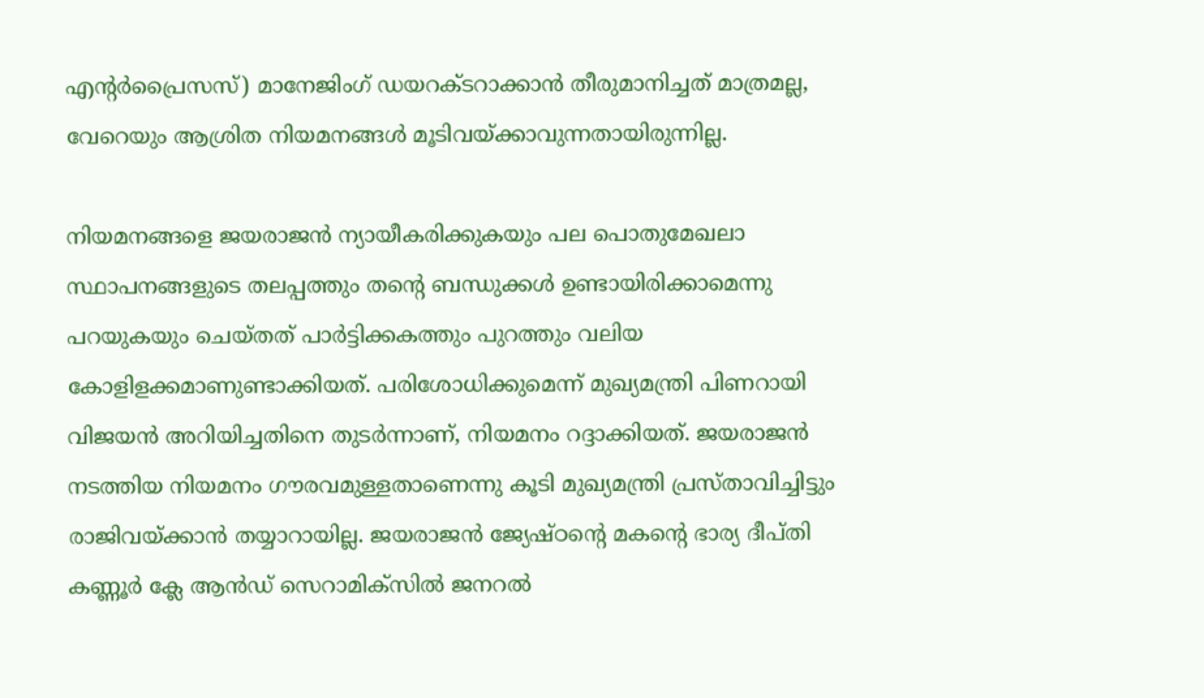എന്റര്‍പ്രൈസസ്) മാനേജിംഗ് ഡയറക്ടറാക്കാന്‍ തീരുമാനിച്ചത് മാത്രമല്ല, വേറെയും ആശ്രിത നിയമനങ്ങള്‍ മൂടിവയ്‌ക്കാവുന്നതായിരുന്നില്ല.

നിയമനങ്ങളെ ജയരാജന്‍ ന്യായീകരിക്കുകയും പല പൊതുമേഖലാ സ്ഥാപനങ്ങളുടെ തലപ്പത്തും തന്റെ ബന്ധുക്കള്‍ ഉണ്ടായിരിക്കാമെന്നു പറയുകയും ചെയ്തത് പാര്‍ട്ടിക്കകത്തും പുറത്തും വലിയ കോളിളക്കമാണുണ്ടാക്കിയത്. പരിശോധിക്കുമെന്ന് മുഖ്യമന്ത്രി പിണറായി വിജയന്‍ അറിയിച്ചതിനെ തുടര്‍ന്നാണ്, നിയമനം റദ്ദാക്കിയത്. ജയരാജന്‍ നടത്തിയ നിയമനം ഗൗരവമുള്ളതാണെന്നു കൂടി മുഖ്യമന്ത്രി പ്രസ്താവിച്ചിട്ടും രാജിവയ്‌ക്കാന്‍ തയ്യാറായില്ല. ജയരാജന്‍ ജ്യേഷ്ഠന്റെ മകന്റെ ഭാര്യ ദീപ്തി കണ്ണൂര്‍ ക്ലേ ആന്‍ഡ് സെറാമിക്‌സില്‍ ജനറല്‍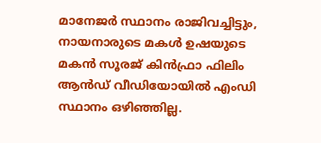മാനേജര്‍ സ്ഥാനം രാജിവച്ചിട്ടും, നായനാരുടെ മകള്‍ ഉഷയുടെ മകന്‍ സൂരജ് കിന്‍ഫ്രാ ഫിലിം ആന്‍ഡ് വീഡിയോയില്‍ എംഡി സ്ഥാനം ഒഴിഞ്ഞില്ല.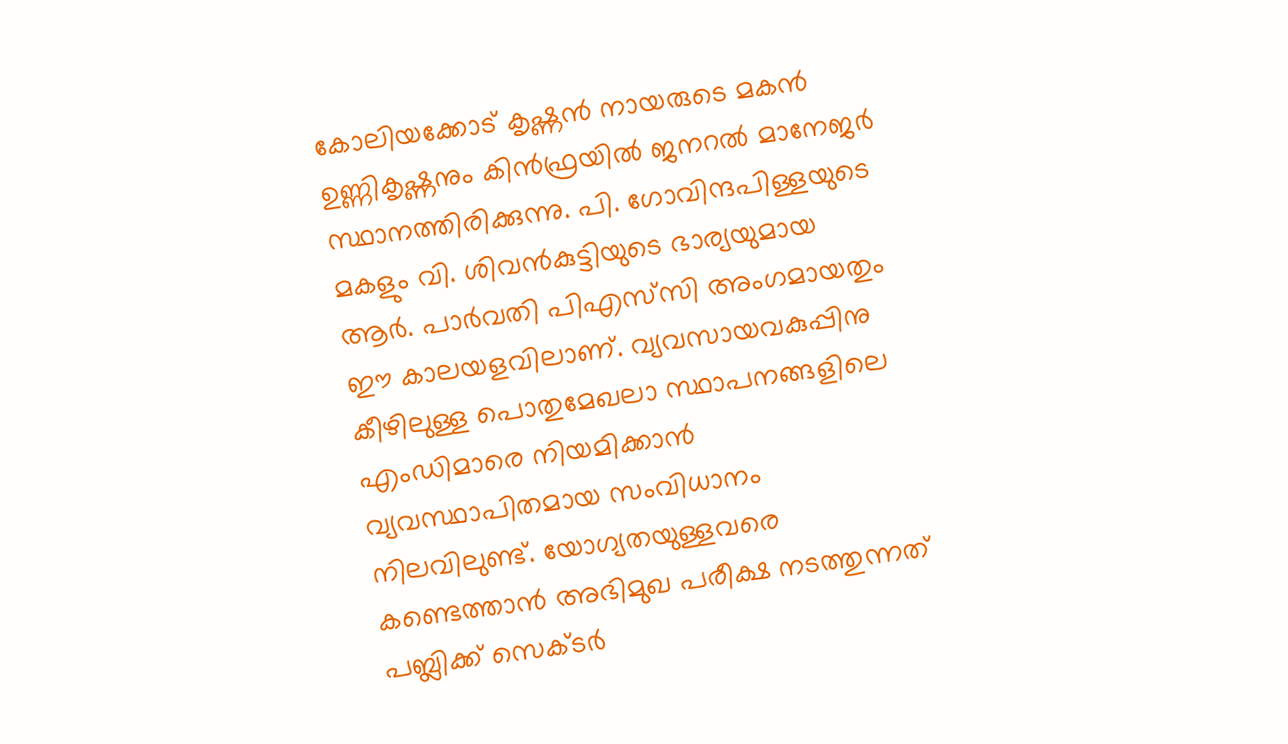കോലിയക്കോട് കൃഷ്ണന്‍ നായരുടെ മകന്‍ ഉണ്ണികൃഷ്ണനും കിന്‍ഫ്രയില്‍ ജനറല്‍ മാനേജര്‍ സ്ഥാനത്തിരിക്കുന്നു. പി. ഗോവിന്ദപിള്ളയുടെ മകളും വി. ശിവന്‍കുട്ടിയുടെ ഭാര്യയുമായ ആര്‍. പാര്‍വതി പിഎസ്‌സി അംഗമായതും ഈ കാലയളവിലാണ്. വ്യവസായവകുപ്പിനു കീഴിലുള്ള പൊതുമേഖലാ സ്ഥാപനങ്ങളിലെ എംഡിമാരെ നിയമിക്കാന്‍ വ്യവസ്ഥാപിതമായ സംവിധാനം നിലവിലുണ്ട്. യോഗ്യതയുള്ളവരെ കണ്ടെത്താന്‍ അഭിമുഖ പരീക്ഷ നടത്തുന്നത് പബ്ലിക്ക് സെക്ടര്‍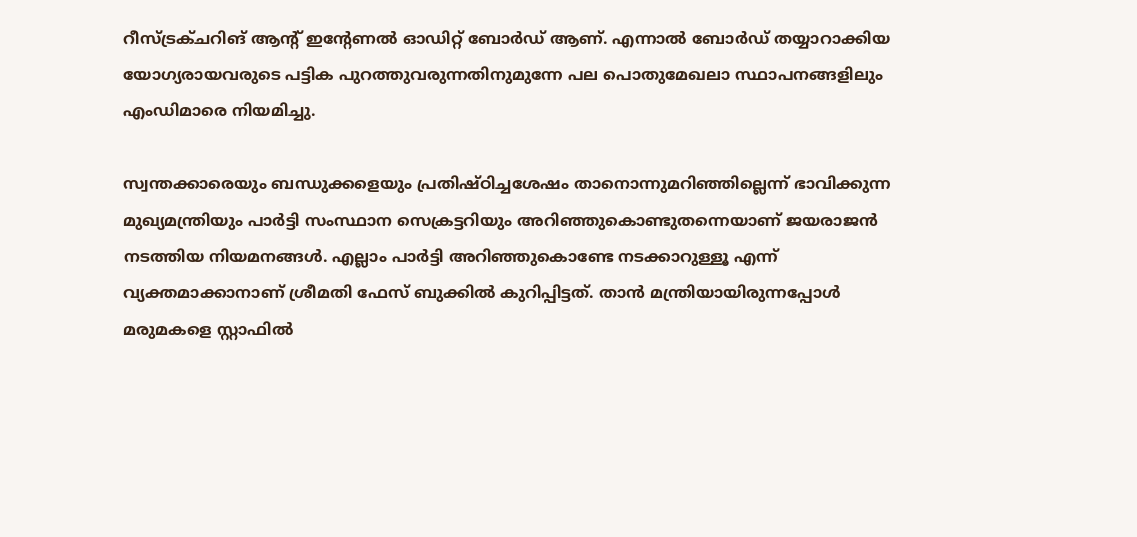റീസ്ട്രക്ചറിങ് ആന്റ് ഇന്റേണല്‍ ഓഡിറ്റ് ബോര്‍ഡ് ആണ്. എന്നാല്‍ ബോര്‍ഡ് തയ്യാറാക്കിയ യോഗ്യരായവരുടെ പട്ടിക പുറത്തുവരുന്നതിനുമുന്നേ പല പൊതുമേഖലാ സ്ഥാപനങ്ങളിലും എംഡിമാരെ നിയമിച്ചു.

സ്വന്തക്കാരെയും ബന്ധുക്കളെയും പ്രതിഷ്ഠിച്ചശേഷം താനൊന്നുമറിഞ്ഞില്ലെന്ന് ഭാവിക്കുന്ന മുഖ്യമന്ത്രിയും പാര്‍ട്ടി സംസ്ഥാന സെക്രട്ടറിയും അറിഞ്ഞുകൊണ്ടുതന്നെയാണ് ജയരാജന്‍ നടത്തിയ നിയമനങ്ങള്‍. എല്ലാം പാര്‍ട്ടി അറിഞ്ഞുകൊണ്ടേ നടക്കാറുള്ളൂ എന്ന് വ്യക്തമാക്കാനാണ് ശ്രീമതി ഫേസ് ബുക്കില്‍ കുറിപ്പിട്ടത്. താന്‍ മന്ത്രിയായിരുന്നപ്പോള്‍ മരുമകളെ സ്റ്റാഫില്‍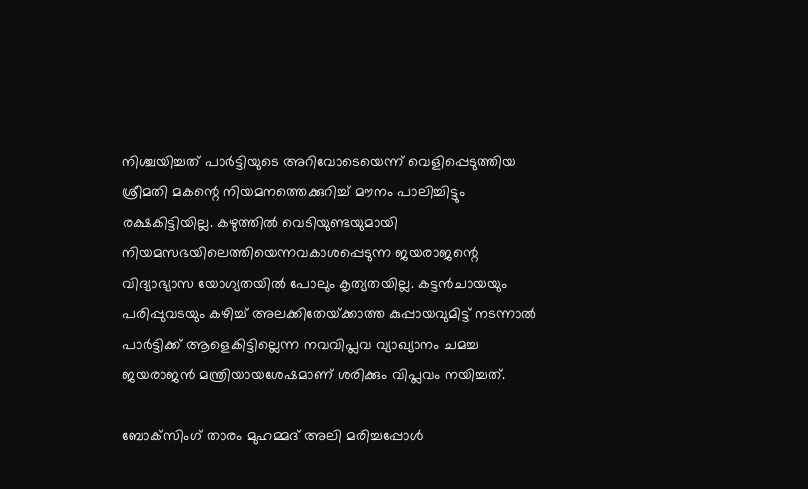നിശ്ചയിച്ചത് പാര്‍ട്ടിയുടെ അറിവോടെയെന്ന് വെളിപ്പെടുത്തിയ ശ്രീമതി മകന്റെ നിയമനത്തെക്കുറിച്ച് മൗനം പാലിച്ചിട്ടും രക്ഷകിട്ടിയില്ല. കഴുത്തില്‍ വെടിയുണ്ടയുമായി നിയമസഭയിലെത്തിയെന്നവകാശപ്പെടുന്ന ജയരാജന്റെ വിദ്യാഭ്യാസ യോഗ്യതയില്‍ പോലും കൃത്യതയില്ല. കട്ടന്‍ചായയും പരിപ്പുവടയും കഴിച്ച് അലക്കിതേയ്‌ക്കാത്ത കുപ്പായവുമിട്ട് നടന്നാല്‍ പാര്‍ട്ടിക്ക് ആളെകിട്ടില്ലെന്ന നവവിപ്ലവ വ്യാഖ്യാനം ചമച്ച ജയരാജന്‍ മന്ത്രിയായശേഷമാണ് ശരിക്കും വിപ്ലവം നയിച്ചത്.

ബോക്‌സിംഗ് താരം മുഹമ്മദ് അലി മരിച്ചപ്പോള്‍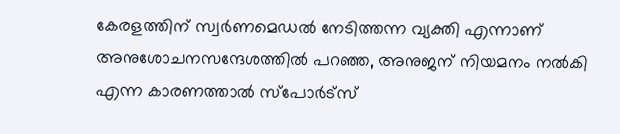കേരളത്തിന് സ്വര്‍ണമെഡല്‍ നേടിത്തന്ന വ്യക്തി എന്നാണ് അനുശോചനസന്ദേശത്തില്‍ പറഞ്ഞ, അനുജന് നിയമനം നല്‍കി എന്ന കാരണത്താല്‍ സ്‌പോര്‍ട്‌സ്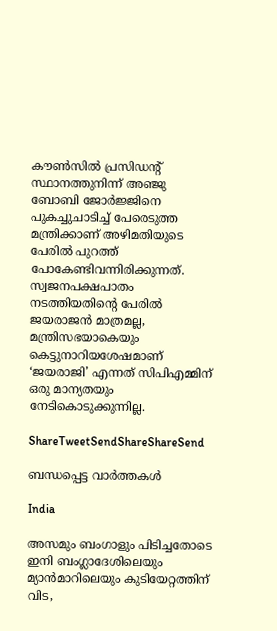കൗണ്‍സില്‍ പ്രസിഡന്റ് സ്ഥാനത്തുനിന്ന് അഞ്ജു ബോബി ജോര്‍ജ്ജിനെ പുകച്ചുചാടിച്ച് പേരെടുത്ത മന്ത്രിക്കാണ് അഴിമതിയുടെ പേരില്‍ പുറത്ത് പോകേണ്ടിവന്നിരിക്കുന്നത്. സ്വജനപക്ഷപാതം നടത്തിയതിന്റെ പേരില്‍ ജയരാജന്‍ മാത്രമല്ല, മന്ത്രിസഭയാകെയും കെട്ടുനാറിയശേഷമാണ് ‘ജയരാജി’ എന്നത് സിപിഎമ്മിന് ഒരു മാന്യതയും നേടികൊടുക്കുന്നില്ല.

ShareTweetSendShareShareSend

ബന്ധപ്പെട്ട വാര്‍ത്തകള്‍

India

അസമും ബംഗാളും പിടിച്ചതോടെ ഇനി ബംഗ്ലാദേശിലെയും മ്യാന്‍മാറിലെയും കുടിയേറ്റത്തിന് വിട,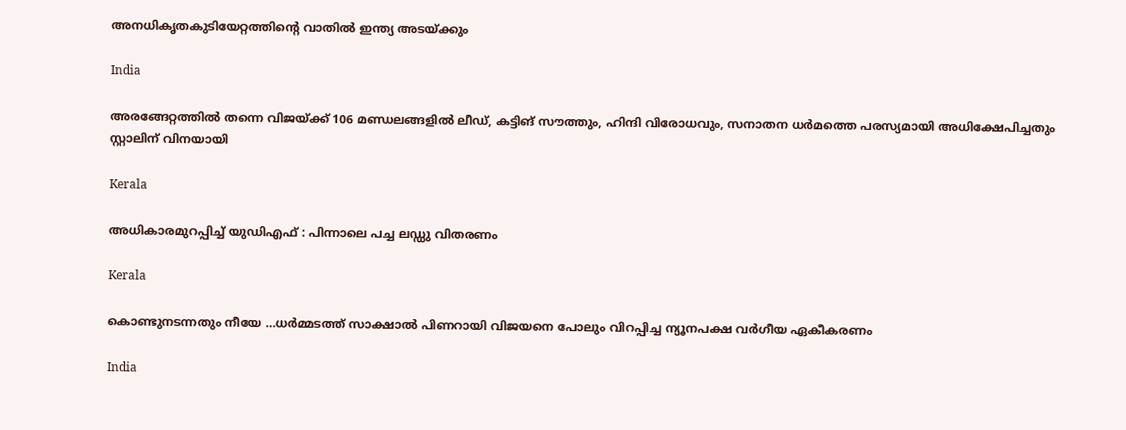അനധികൃതകുടിയേറ്റത്തിന്റെ വാതില്‍ ഇന്ത്യ അടയ്‌ക്കും

India

അരങ്ങേറ്റത്തിൽ തന്നെ വിജയ്‌ക്ക് 106 മണ്ഡലങ്ങളിൽ ലീഡ്, കട്ടിങ് സൗത്തും, ഹിന്ദി വിരോധവും, സനാതന ധർമത്തെ പരസ്യമായി അധിക്ഷേപിച്ചതും സ്റ്റാലിന് വിനയായി

Kerala

അധികാരമുറപ്പിച്ച് യുഡിഎഫ് : പിന്നാലെ പച്ച ലഡ്ഡു വിതരണം

Kerala

കൊണ്ടുനടന്നതും നീയേ …ധർമ്മടത്ത് സാക്ഷാൽ പിണറായി വിജയനെ പോലും വിറപ്പിച്ച ന്യൂനപക്ഷ വർഗീയ ഏകീകരണം

India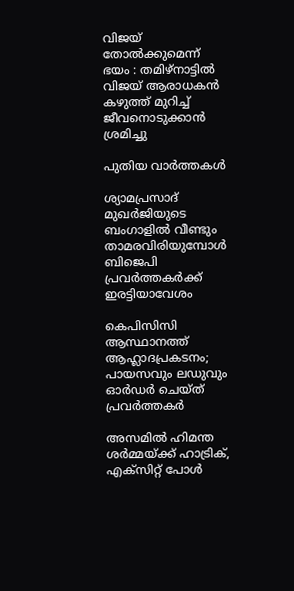വിജയ് തോൽക്കുമെന്ന് ഭയം : തമിഴ്നാട്ടിൽ വിജയ് ആരാധകൻ കഴുത്ത് മുറിച്ച് ജീവനൊടുക്കാൻ ശ്രമിച്ചു

പുതിയ വാര്‍ത്തകള്‍

ശ്യാമപ്രസാദ് മുഖര്‍ജിയുടെ ബംഗാളില്‍ വീണ്ടും താമരവിരിയുമ്പോള്‍ ബിജെപി പ്രവര്‍ത്തകര്‍ക്ക് ഇരട്ടിയാവേശം

കെപിസിസി ആസ്ഥാനത്ത് ആഹ്ലാദപ്രകടനം; പായസവും ലഡുവും ഓർഡർ ചെയ്ത് പ്രവർത്തകർ

അസമില്‍ ഹിമന്ത ശര്‍മ്മയ്‌ക്ക് ഹാട്രിക്, എക്സിറ്റ് പോള്‍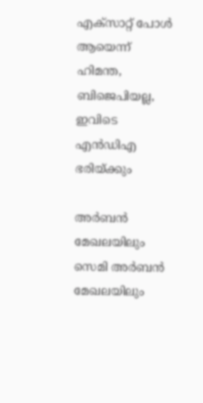എക്സാറ്റ് പോള്‍ ആയെന്ന് ഹിമന്ത, ബിജെപിയല്ല, ഇവിടെ എന്‍ഡിഎ ഭരിയ്‌ക്കും

അര്‍ബന്‍ മേഖലയിലും സെമി അര്‍ബന്‍ മേഖലയിലും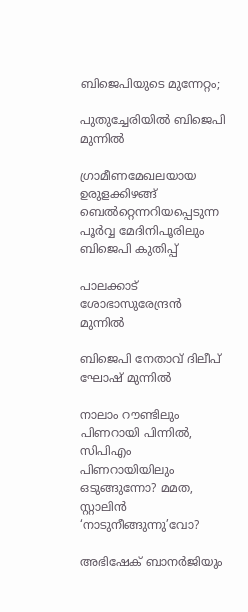ബിജെപിയുടെ മുന്നേറ്റം;

പുതുച്ചേരിയിൽ ബിജെപി മുന്നിൽ

ഗ്രാമീണമേഖലയായ ഉരുളക്കിഴങ്ങ് ബെല്‍റ്റെന്നറിയപ്പെടുന്ന പൂര്‍വ്വ മേദിനിപൂരിലും ബിജെപി കുതിപ്പ്

പാലക്കാട് ശോഭാസുരേന്ദ്രൻ മുന്നിൽ

ബിജെപി നേതാവ് ദിലീപ് ഘോഷ് മുന്നില്‍

നാലാം റൗണ്ടിലും പിണറായി പിന്നിൽ, സിപിഎം പിണറായിയിലും ഒടുങ്ങുന്നോ? മമത, സ്റ്റാലിൻ ‘നാടുനീങ്ങുന്നു’വോ?

അഭിഷേക് ബാനര്‍ജിയും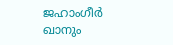ജഹാംഗീര്‍ ഖാനും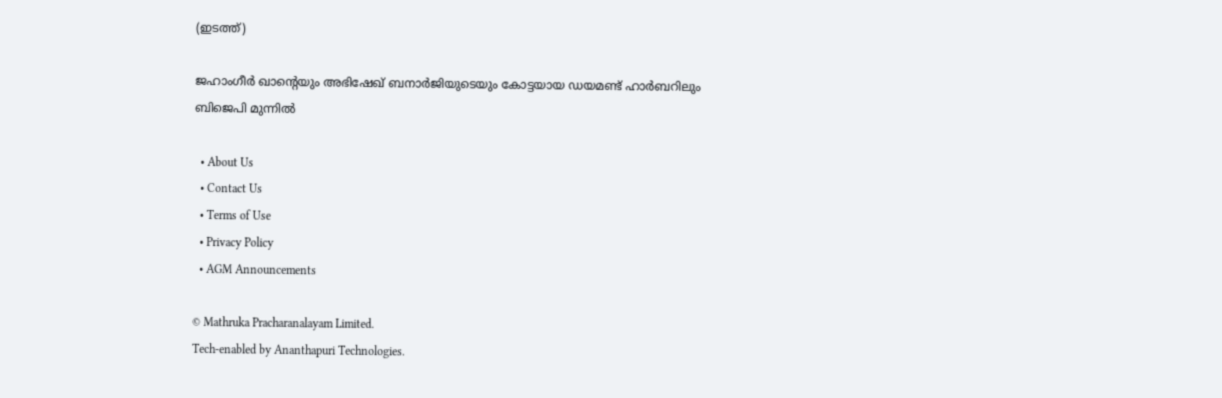(ഇടത്ത്)

ജഹാംഗീര്‍ ഖാന്റെയും അഭിഷേഖ് ബനാര്‍ജിയുടെയും കോട്ടയായ ഡയമണ്ട് ഹാര്‍ബറിലും ബിജെപി മുന്നില്‍

  • About Us
  • Contact Us
  • Terms of Use
  • Privacy Policy
  • AGM Announcements

© Mathruka Pracharanalayam Limited.
Tech-enabled by Ananthapuri Technologies.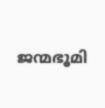ജന്മഭൂമി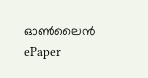ഓണ്‍ലൈന്‍
ePaper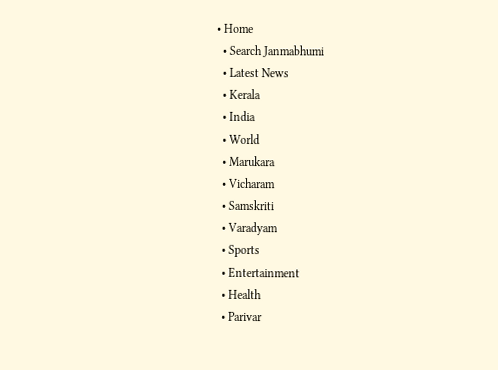• Home
  • Search Janmabhumi
  • Latest News
  • Kerala
  • India
  • World
  • Marukara
  • Vicharam
  • Samskriti
  • Varadyam
  • Sports
  • Entertainment
  • Health
  • Parivar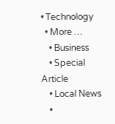• Technology
  • More …
    • Business
    • Special Article
    • Local News
    •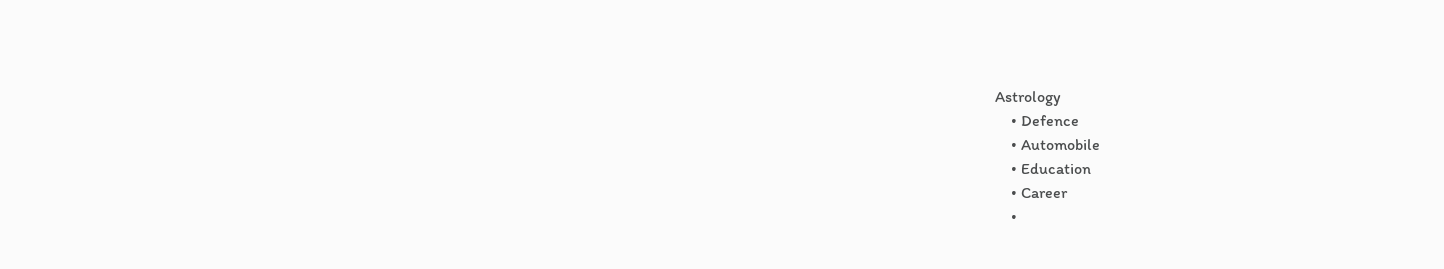Astrology
    • Defence
    • Automobile
    • Education
    • Career
    •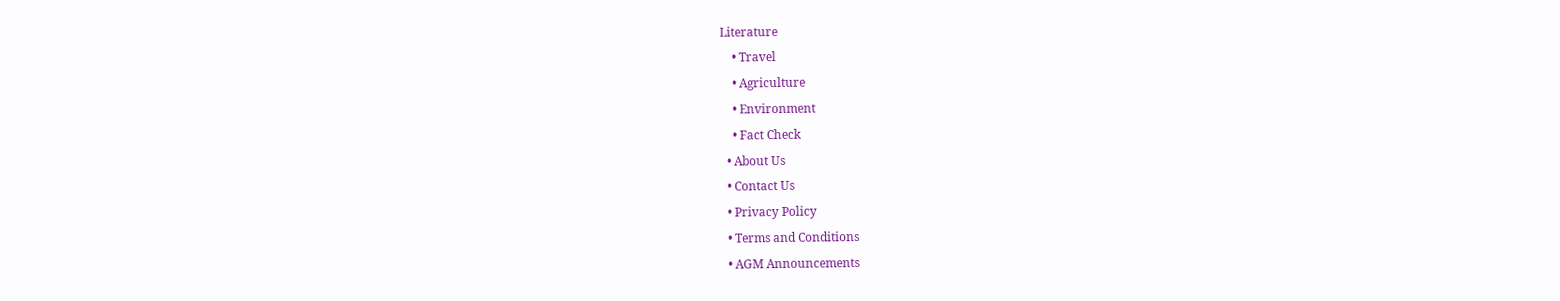Literature
    • Travel
    • Agriculture
    • Environment
    • Fact Check
  • About Us
  • Contact Us
  • Privacy Policy
  • Terms and Conditions
  • AGM Announcements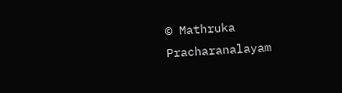© Mathruka Pracharanalayam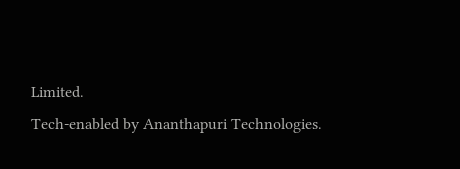Limited.
Tech-enabled by Ananthapuri Technologies.